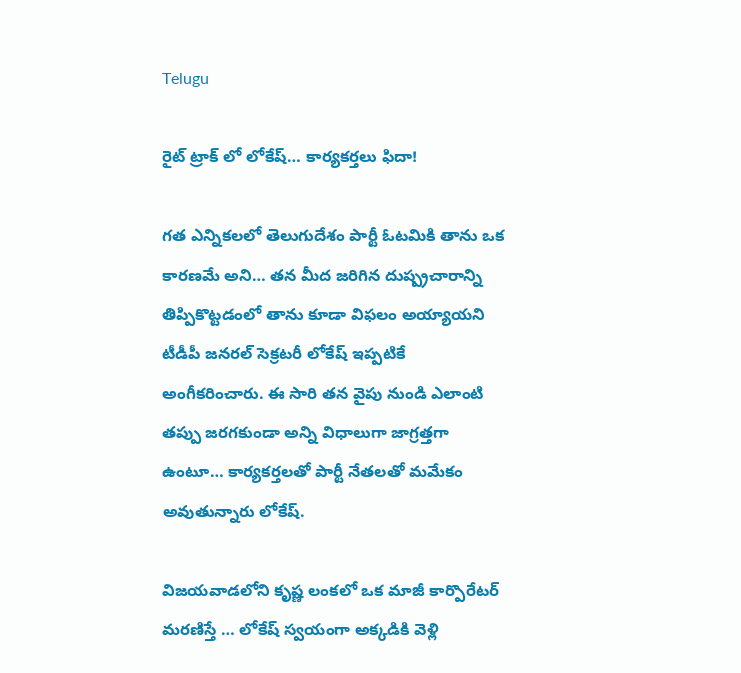Telugu

రైట్ ట్రాక్ లో లోకేష్… కార్యకర్తలు ఫిదా!

గత ఎన్నికలలో తెలుగుదేశం పార్టీ ఓటమికి తాను ఒక కారణమే అని… తన మీద జరిగిన దుష్ప్రచారాన్ని తిప్పికొట్టడంలో తాను కూడా విఫలం అయ్యాయని టీడీపీ జనరల్ సెక్రటరీ లోకేష్ ఇప్పటికే అంగీకరించారు. ఈ సారి తన వైపు నుండి ఎలాంటి తప్పు జరగకుండా అన్ని విధాలుగా జాగ్రత్తగా ఉంటూ… కార్యకర్తలతో పార్టీ నేతలతో మమేకం అవుతున్నారు లోకేష్.

విజయవాడలోని కృష్ణ లంకలో ఒక మాజీ కార్పొరేటర్ మరణిస్తే … లోకేష్ స్వయంగా అక్కడికి వెళ్లి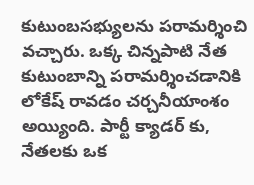కుటుంబసభ్యులను పరామర్శించి వచ్చారు. ఒక్క చిన్నపాటి నేత కుటుంబాన్ని పరామర్శించడానికి లోకేష్ రావడం చర్చనీయాంశం అయ్యింది. పార్టీ క్యాడర్ కు, నేతలకు ఒక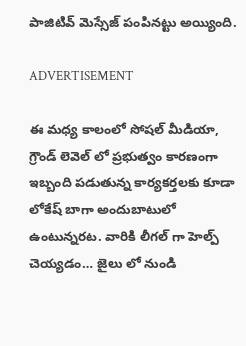పాజిటివ్ మెస్సేజ్ పంపినట్టు అయ్యింది.

ADVERTISEMENT

ఈ మధ్య కాలంలో సోషల్ మీడియా, గ్రౌండ్ లెవెల్ లో ప్రభుత్వం కారణంగా ఇబ్బంది పడుతున్న కార్యకర్తలకు కూడా లోకేష్ బాగా అందుబాటులో ఉంటున్నరట. వారికి లీగల్ గా హెల్ప్ చెయ్యడం… జైలు లో నుండి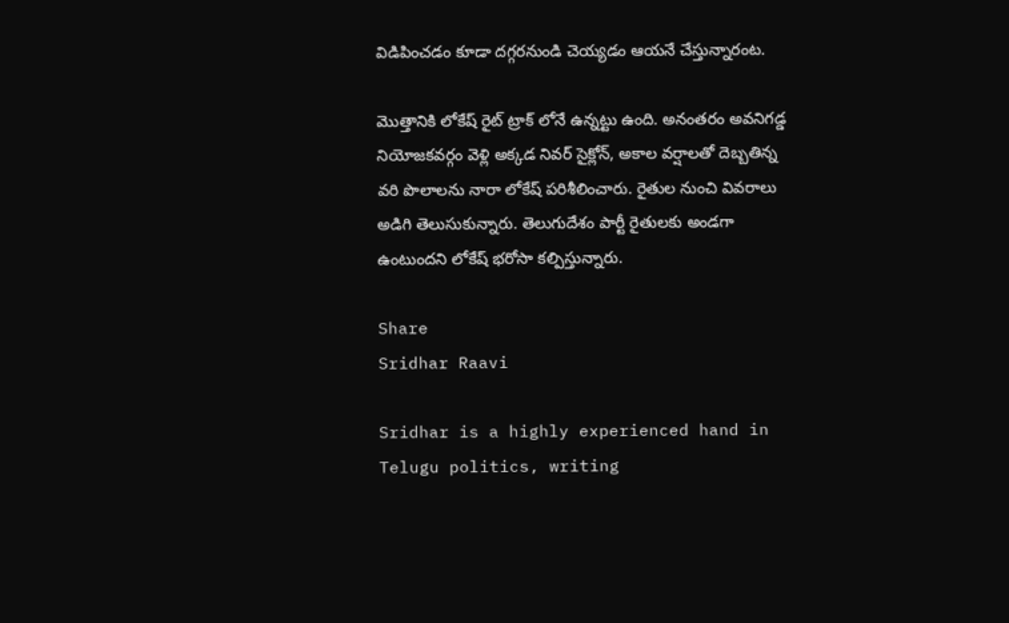విడిపించడం కూడా దగ్గరనుండి చెయ్యడం ఆయనే చేస్తున్నారంట.

మొత్తానికి లోకేష్ రైట్ ట్రాక్ లోనే ఉన్నట్టు ఉంది. అనంతరం అవనిగడ్డ నియోజకవర్గం వెళ్లి అక్కడ నివర్ సైక్లోన్, అకాల వర్షాలతో దెబ్బతిన్న వరి పొలాలను నారా లోకేష్ పరిశీలించారు. రైతుల నుంచి వివరాలు అడిగి తెలుసుకున్నారు. తెలుగుదేశం పార్టీ రైతులకు అండగా ఉంటుందని లోకేష్ భరోసా కల్పిస్తున్నారు.

Share
Sridhar Raavi

Sridhar is a highly experienced hand in Telugu politics, writing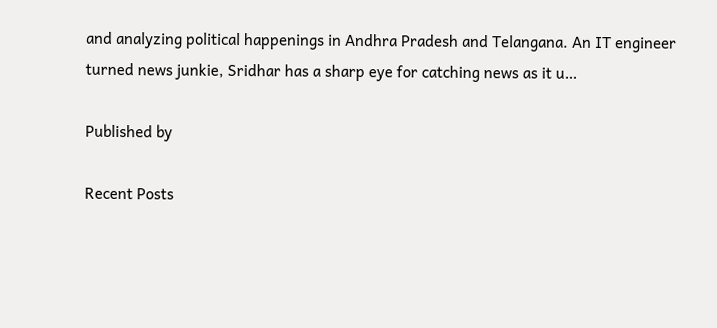and analyzing political happenings in Andhra Pradesh and Telangana. An IT engineer turned news junkie, Sridhar has a sharp eye for catching news as it u…

Published by

Recent Posts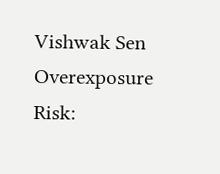Vishwak Sen Overexposure Risk: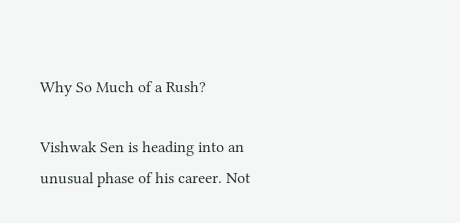Why So Much of a Rush?

Vishwak Sen is heading into an unusual phase of his career. Not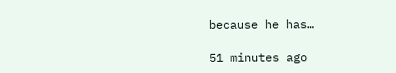because he has…

51 minutes ago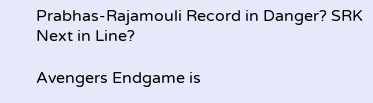Prabhas-Rajamouli Record in Danger? SRK Next in Line?

Avengers Endgame is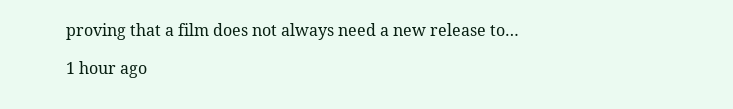proving that a film does not always need a new release to…

1 hour ago